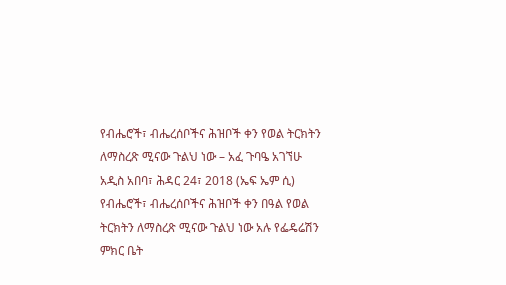የብሔሮች፣ ብሔረሰቦችና ሕዝቦች ቀን የወል ትርክትን ለማስረጽ ሚናው ጉልህ ነው – አፈ ጉባዔ አገኘሁ
አዲስ አበባ፣ ሕዳር 24፣ 2018 (ኤፍ ኤም ሲ) የብሔሮች፣ ብሔረሰቦችና ሕዝቦች ቀን በዓል የወል ትርክትን ለማስረጽ ሚናው ጉልህ ነው አሉ የፌዴሬሽን ምክር ቤት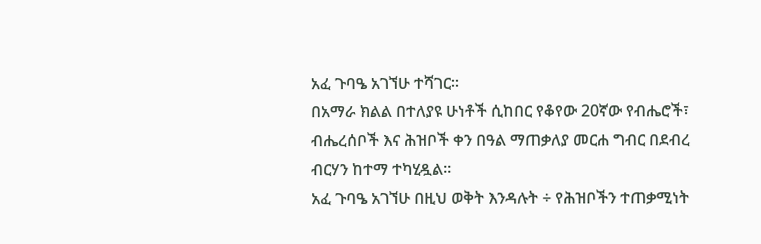አፈ ጉባዔ አገኘሁ ተሻገር፡፡
በአማራ ክልል በተለያዩ ሁነቶች ሲከበር የቆየው 20ኛው የብሔሮች፣ ብሔረሰቦች እና ሕዝቦች ቀን በዓል ማጠቃለያ መርሐ ግብር በደብረ ብርሃን ከተማ ተካሂዷል፡፡
አፈ ጉባዔ አገኘሁ በዚህ ወቅት እንዳሉት ÷ የሕዝቦችን ተጠቃሚነት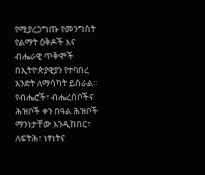የሚያረጋግጡ የመንግስት የልማት ዕቅዶች እና ብሔራዊ ጥቅሞች በኢትዮጵያዊያን የተባበረ አንድት ለማሳካት ይሰራል፡፡
የብሔሮች፣ ብሔረሰቦችና ሕዝቦች ቀን በዓል ሕዝቦች ማንነታቸው እንዲከበር፣ ለፍትሕ፣ ነፃነትና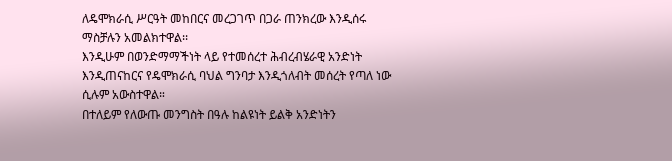ለዴሞክራሲ ሥርዓት መከበርና መረጋገጥ በጋራ ጠንክረው እንዲሰሩ ማስቻሉን አመልክተዋል፡፡
እንዲሁም በወንድማማችነት ላይ የተመሰረተ ሕብረብሄራዊ አንድነት እንዲጠናከርና የዴሞክራሲ ባህል ግንባታ እንዲጎለብት መሰረት የጣለ ነው ሲሉም አውስተዋል።
በተለይም የለውጡ መንግስት በዓሉ ከልዩነት ይልቅ አንድነትን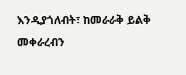እንዲያጎለብት፣ ከመራራቅ ይልቅ መቀራረብን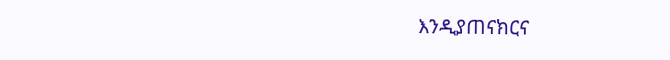እንዲያጠናክርና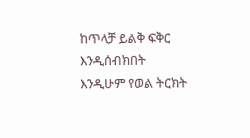ከጥላቻ ይልቅ ፍቅር እንዲሰብክበት እንዲሁም የወል ትርክት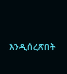እንዲሰረጽበት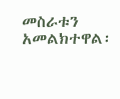መስራቱን አመልክተዋል፡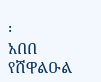፡
አበበ የሸዋልዑል